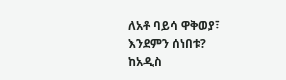ለአቶ ባይሳ ዋቅወያ፣
እንደምን ሰነበቱ?
ከአዲስ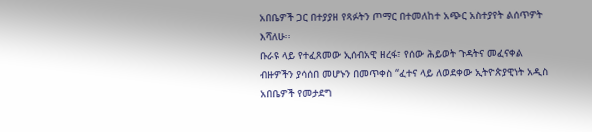አበቤዎች ጋር በተያያዘ የጻፉትን ጦማር በተመለከተ አጭር አስተያየት ልሰጥዎት እሻለሁ፡፡
ቡራዩ ላይ የተፈጸመው ኢሰብአዊ ዘረፋ፣ የሰው ሕይወት ጉዳትና መፈናቀል ብዙዎችን ያሳሰበ መሆኑን በመጥቀስ “ፈተና ላይ ለወደቀው ኢትዮጵያዊነት አዲስ አበቤዎች የመታደግ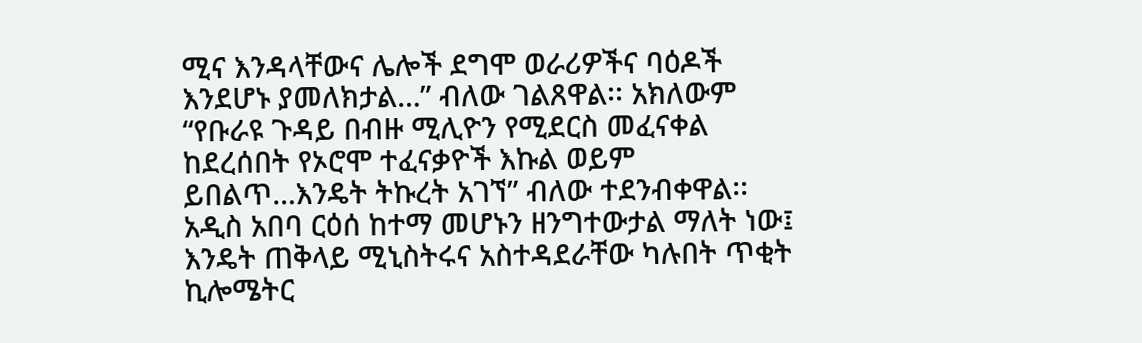ሚና እንዳላቸውና ሌሎች ደግሞ ወራሪዎችና ባዕዶች እንደሆኑ ያመለክታል…” ብለው ገልጸዋል፡፡ አክለውም “የቡራዩ ጉዳይ በብዙ ሚሊዮን የሚደርስ መፈናቀል ከደረሰበት የኦሮሞ ተፈናቃዮች እኩል ወይም ይበልጥ…እንዴት ትኩረት አገኘ” ብለው ተደንብቀዋል፡፡ አዲስ አበባ ርዕሰ ከተማ መሆኑን ዘንግተውታል ማለት ነው፤ እንዴት ጠቅላይ ሚኒስትሩና አስተዳደራቸው ካሉበት ጥቂት ኪሎሜትር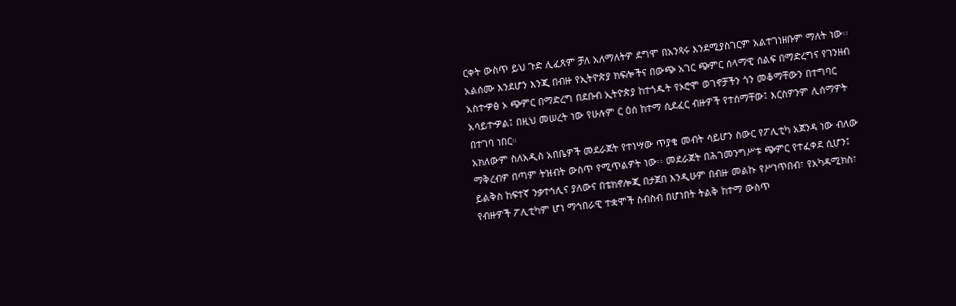ርቀት ውስጥ ይህ ጉድ ሊፈጸም ቻለ አለማለትዎ ደግሞ በአንጻሩ እንደሚያስገርም አልተገነዘቡም ማለት ነው፡፡ አልሰሙ እንደሆን እንጂ በብዙ የኢትዮጵያ ክፍሎችና በውጭ አገር ጭምር ሰላማዊ ሰልፍ በማድረግና የገንዘብ አስተዏፅ ኦ ጭምር በማድረግ በደቡብ ኢትዮጵያ ከተጎዱት የኦሮሞ ወገኖቻችን ጎን መቆማቸውን በተግባር አሳይተዏል፤ በዚህ መሠረት ነው የሁሉም ር ዕሰ ከተማ ሲደፈር ብዙዎች የተሰማቸው፤ እርስዎንም ሊሰማዎት በተገባ ነበር።
አክለውም ስለአዲስ አበቤዎች መደራጀት የተነሣው ጥያቄ መብት ሳይሆን ስውር የፖሊቲካ አጀንዳ ነው ብለው ማቅረብዎ በጣም ትዝብት ውስጥ የሚጥልዎት ነው፡፡ መደራጀት በሕገመንግሥቱ ጭምር የተፈቀደ ሲሆን፤ ይልቅስ ከፍተኛ ንቃተኅሊና ያለውና በቴክኖሎጂ በታጀበ እንዲሁም በብዙ መልኩ የሥነጥበብ፣ የአካዳሚክስ፣ የብዙዎች ፖሊቲካም ሆነ ማኅበራዊ ተቋሞች ስብስብ በሆነበት ትልቅ ከተማ ውስጥ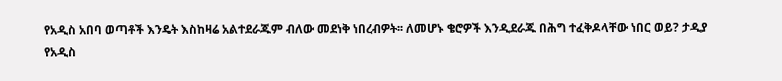የአዲስ አበባ ወጣቶች እንዴት እስከዛሬ አልተደራጁም ብለው መደነቅ ነበረብዎት፡፡ ለመሆኑ ቄሮዎች እንዲደራጁ በሕግ ተፈቅዶላቸው ነበር ወይ? ታዲያ የአዲስ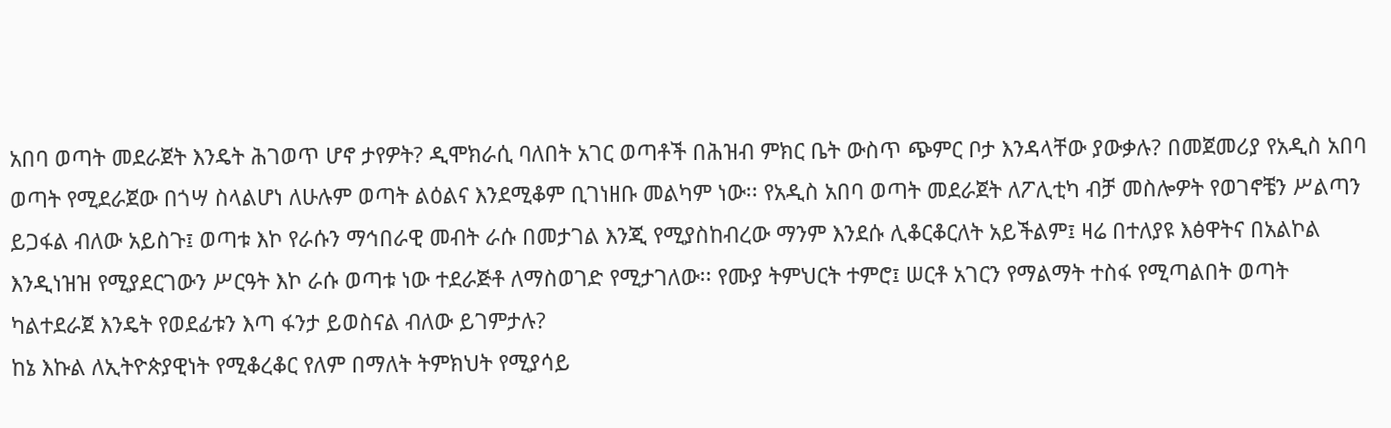አበባ ወጣት መደራጀት እንዴት ሕገወጥ ሆኖ ታየዎት? ዲሞክራሲ ባለበት አገር ወጣቶች በሕዝብ ምክር ቤት ውስጥ ጭምር ቦታ እንዳላቸው ያውቃሉ? በመጀመሪያ የአዲስ አበባ ወጣት የሚደራጀው በጎሣ ስላልሆነ ለሁሉም ወጣት ልዕልና እንደሚቆም ቢገነዘቡ መልካም ነው፡፡ የአዲስ አበባ ወጣት መደራጀት ለፖሊቲካ ብቻ መስሎዎት የወገኖቼን ሥልጣን ይጋፋል ብለው አይስጉ፤ ወጣቱ እኮ የራሱን ማኅበራዊ መብት ራሱ በመታገል እንጂ የሚያስከብረው ማንም እንደሱ ሊቆርቆርለት አይችልም፤ ዛሬ በተለያዩ እፅዋትና በአልኮል እንዲነዝዝ የሚያደርገውን ሥርዓት እኮ ራሱ ወጣቱ ነው ተደራጅቶ ለማስወገድ የሚታገለው፡፡ የሙያ ትምህርት ተምሮ፤ ሠርቶ አገርን የማልማት ተስፋ የሚጣልበት ወጣት ካልተደራጀ እንዴት የወደፊቱን እጣ ፋንታ ይወስናል ብለው ይገምታሉ?
ከኔ እኩል ለኢትዮጵያዊነት የሚቆረቆር የለም በማለት ትምክህት የሚያሳይ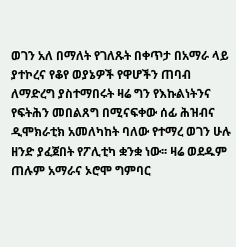ወገን አለ በማለት የገለጹት በቀጥታ በአማራ ላይ ያተኮረና የቆየ ወያኔዎች የዋሆችን ጠባብ ለማድረግ ያስተማበሩት ዛሬ ግን የእኩልነትንና የፍትሕን መበልጸግ በሚናፍቀው ሰፊ ሕዝብና ዲሞክራቲክ አመለካከት ባለው የተማረ ወገን ሁሉ ዘንድ ያፈጀበት የፖሊቲካ ቋንቋ ነው፡፡ ዛሬ ወደዱም ጠሉም አማራና ኦሮሞ ግምባር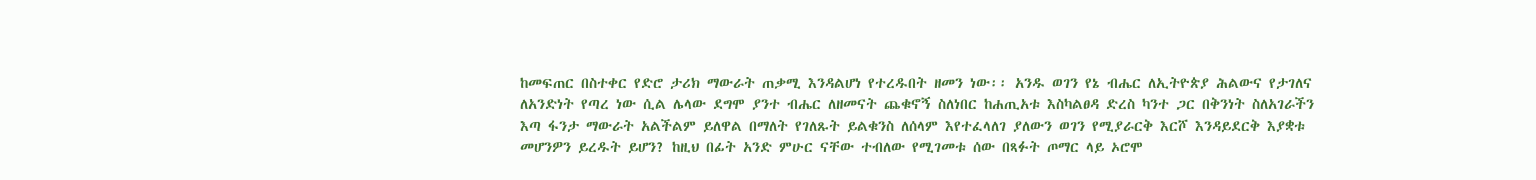ከመፍጠር በስተቀር የድሮ ታሪክ ማውራት ጠቃሚ እንዳልሆነ የተረዱበት ዘመን ነው፡፡ አንዱ ወገን የኔ ብሔር ለኢትዮጵያ ሕልውና የታገለና ለአንድነት የጣረ ነው ሲል ሌላው ደግሞ ያንተ ብሔር ለዘመናት ጨቁኖኝ ስለነበር ከሐጢአቱ እስካልፀዳ ድረስ ካንተ ጋር በቅንነት ስለአገራችን እጣ ፋንታ ማውራት አልችልም ይለዋል በማለት የገለጹት ይልቁንስ ለሰላም እየተፈላለገ ያለውን ወገን የሚያራርቅ እርሾ እንዳይደርቅ እያቋቱ መሆንዎን ይረዱት ይሆን? ከዚህ በፊት አንድ ምሁር ናቸው ተብለው የሚገመቱ ሰው በጻፉት ጦማር ላይ ኦሮሞ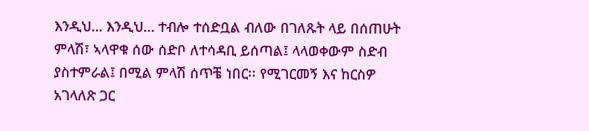እንዲህ… እንዲህ… ተብሎ ተሰድቧል ብለው በገለጹት ላይ በሰጠሁት ምላሽ፣ ኣላዋቁ ሰው ሰድቦ ለተሳዳቢ ይሰጣል፤ ላላወቀውም ስድብ ያስተምራል፤ በሚል ምላሽ ሰጥቼ ነበር፡፡ የሚገርመኝ እና ከርስዎ አገላለጽ ጋር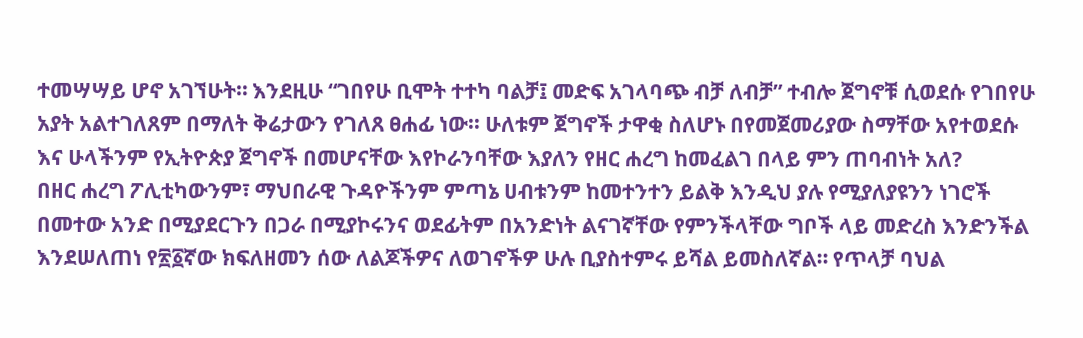ተመሣሣይ ሆኖ አገኘሁት። እንደዚሁ “ገበየሁ ቢሞት ተተካ ባልቻ፤ መድፍ አገላባጭ ብቻ ለብቻ” ተብሎ ጀግኖቹ ሲወደሱ የገበየሁ አያት አልተገለጸም በማለት ቅሬታውን የገለጸ ፀሐፊ ነው፡፡ ሁለቱም ጀግኖች ታዋቂ ስለሆኑ በየመጀመሪያው ስማቸው አየተወደሱ እና ሁላችንም የኢትዮጵያ ጀግኖች በመሆናቸው እየኮራንባቸው እያለን የዘር ሐረግ ከመፈልገ በላይ ምን ጠባብነት አለ?
በዘር ሐረግ ፖሊቲካውንም፣ ማህበራዊ ጉዳዮችንም ምጣኔ ሀብቱንም ከመተንተን ይልቅ እንዲህ ያሉ የሚያለያዩንን ነገሮች በመተው አንድ በሚያደርጉን በጋራ በሚያኮሩንና ወደፊትም በአንድነት ልናገኛቸው የምንችላቸው ግቦች ላይ መድረስ እንድንችል እንደሠለጠነ የ፳፩ኛው ክፍለዘመን ሰው ለልጆችዎና ለወገኖችዎ ሁሉ ቢያስተምሩ ይሻል ይመስለኛል። የጥላቻ ባህል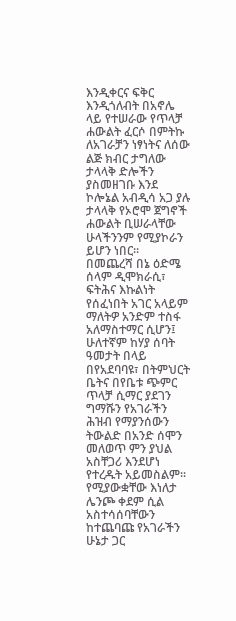እንዲቀርና ፍቅር እንዲጎለብት በአኖሌ ላይ የተሠራው የጥላቻ ሐውልት ፈርሶ በምትኩ ለአገራቻን ነፃነትና ለሰው ልጅ ክብር ታግለው ታላላቅ ድሎችን ያስመዘገቡ እንደ ኮሎኔል አብዲሳ አጋ ያሉ ታላላቅ የኦሮሞ ጀግኖች ሐውልት ቢሠራላቸው ሁላችንንም የሚያኮራን ይሆን ነበር።
በመጨረሻ በኔ ዕድሜ ሰላም ዲሞክራሲ፣ ፍትሕና እኩልነት የሰፈነበት አገር አላይም ማለትዎ አንድም ተስፋ አለማስተማር ሲሆን፤ ሁለተኛም ከሃያ ሰባት ዓመታት በላይ በየአደባባዩ፣ በትምህርት ቤትና በየቤቱ ጭምር ጥላቻ ሲማር ያደገን ግማሹን የአገራችን ሕዝብ የማያንሰውን ትውልድ በአንድ ሰሞን መለወጥ ምን ያህል አስቸጋሪ እንደሆነ የተረዱት አይመስልም፡፡ የሚያውቋቸው እነለታ ሌንጮ ቀደም ሲል አስተሳሰባቸውን ከተጨባጩ የአገራችን ሁኔታ ጋር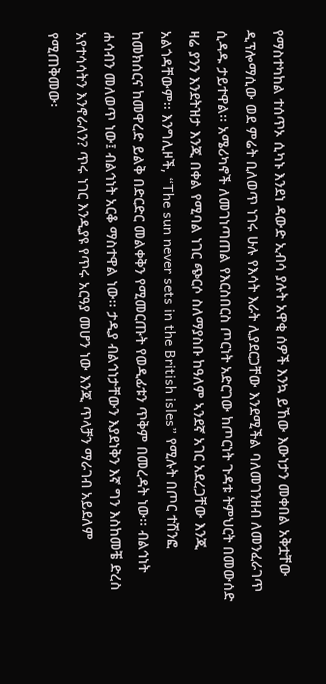የማስተካከል ተሰጥኦ ሲካኑ እንደነ ዳውድ ኢብሳ ያሉት አዋቂ ሰዎች እንኳ ይኸው እውነታን መቀበል አቅቷቸው ዲፕሎማሲው ወደ ምሬት ቢለወጥ ነገሩ ሁሉ የእሳት እራት ሊያደርጋቸው እንደሚችል ባለመገንዘብ ለመንፈራገጥ ሲዳዱ ታይተዋል፡፡ አሜሪካኖች ለመገነጣጠል የእርስበርስ ጦርነት አድርገው ከጦርነት ጉዳቱ ትምህርት በመውሰድ ዛሬ ያንን እንደትዝታ እንጂ በቀል የሚባል ነገር ጭርሶ ስለማያስቡ ከዓለም ኣንደኛ አገር አደረጋቸው እንጂ አልጎዳቸውም፡፡ እንግሊዞች, “The sun never sets in the British isles” የሚሉት በጦር ተሽንፎ ከመክሰርና ከመዋረድ ይልቅ በድርድር መልቀቅን የሚመርጡት የወዲፊቱን ጥቅም በመረዳት ነው፡፡ ብልኅነት ሐሳብን መለወጥ ነው፤ ብልኅነት አርቆ ማስተዋል ነው፡፡ ታዲያ ብልኅነታቸውን እያደነቅን እኛ ግን እስከመቼ ድረስ አየተሳሳትን እንኖራለን? ጥሩ ነገር እንዲያዩ የጥሩ አርዓያ መሆን ነው እንጂ ጥላቻን ማራገብ አይደለም የሚጠቅመው፡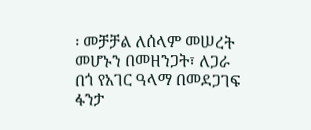፡ መቻቻል ለሰላም መሠረት መሆኑን በመዘንጋት፣ ለጋራ በጎ የአገር ዓላማ በመደጋገፍ ፋንታ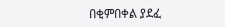በቂምበቀል ያደፈ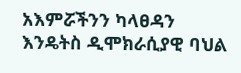አእምሯችንን ካላፀዳን እንዴትስ ዲሞክራሲያዊ ባህል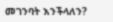መገንባት እንችላለን?